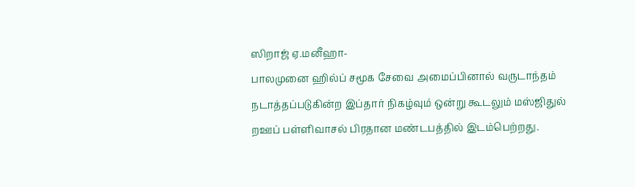ஸிறாஜ் ஏ.மனீஹா-
பாலமுனை ஹில்ப் சமூக சேவை அமைப்பினால் வருடாந்தம் நடாத்தப்படுகின்ற இப்தார் நிகழ்வும் ஒன்று கூடலும் மஸ்ஜிதுல் றஊப் பள்ளிவாசல் பிரதான மண்டபத்தில் இடம்பெற்றது.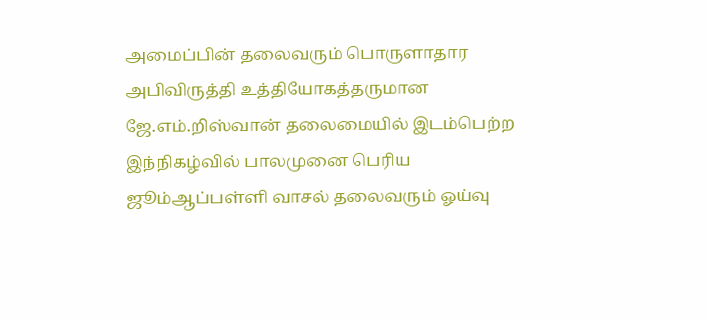அமைப்பின் தலைவரும் பொருளாதார அபிவிருத்தி உத்தியோகத்தருமான ஜே.எம்.றிஸ்வான் தலைமையில் இடம்பெற்ற இந்நிகழ்வில் பாலமுனை பெரிய ஜூம்ஆப்பள்ளி வாசல் தலைவரும் ஓய்வு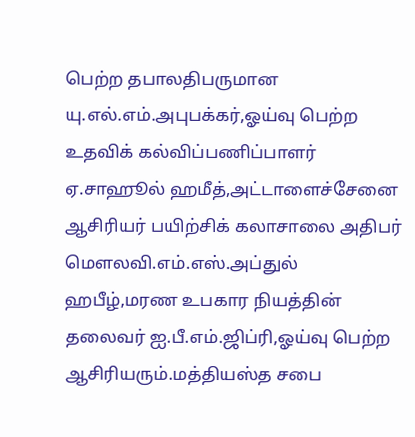பெற்ற தபாலதிபருமான யு.எல்.எம்.அபுபக்கர்,ஓய்வு பெற்ற உதவிக் கல்விப்பணிப்பாளர் ஏ.சாஹூல் ஹமீத்,அட்டாளைச்சேனை ஆசிரியர் பயிற்சிக் கலாசாலை அதிபர் மௌலவி.எம்.எஸ்.அப்துல் ஹபீழ்,மரண உபகார நியத்தின் தலைவர் ஐ.பீ.எம்.ஜிப்ரி,ஓய்வு பெற்ற ஆசிரியரும்.மத்தியஸ்த சபை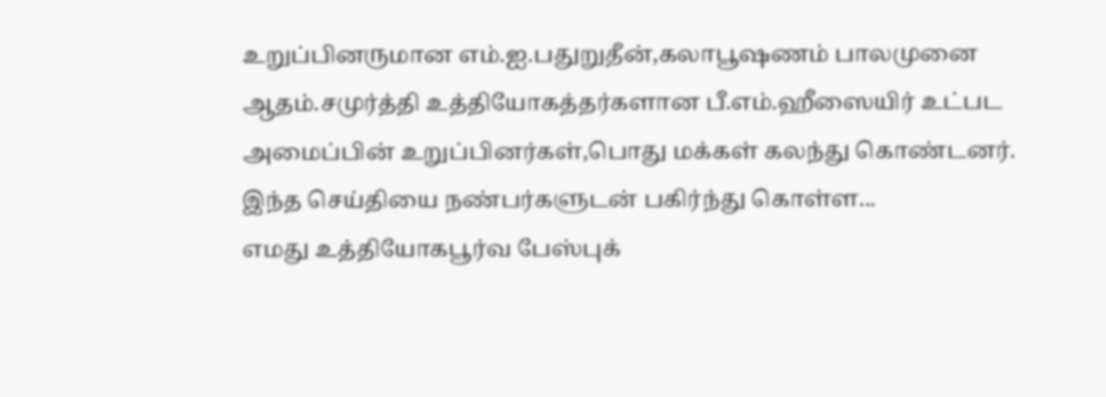உறுப்பினருமான எம்.ஐ.பதுறுதீன்,கலாபூஷணம் பாலமுனை ஆதம்.சமுர்த்தி உத்தியோகத்தர்களான பீ.எம்.ஹீஸையிர் உட்பட அமைப்பின் உறுப்பினர்கள்,பொது மக்கள் கலந்து கொண்டனர்.
இந்த செய்தியை நண்பர்களுடன் பகிர்ந்து கொள்ள...
எமது உத்தியோகபூர்வ பேஸ்புக்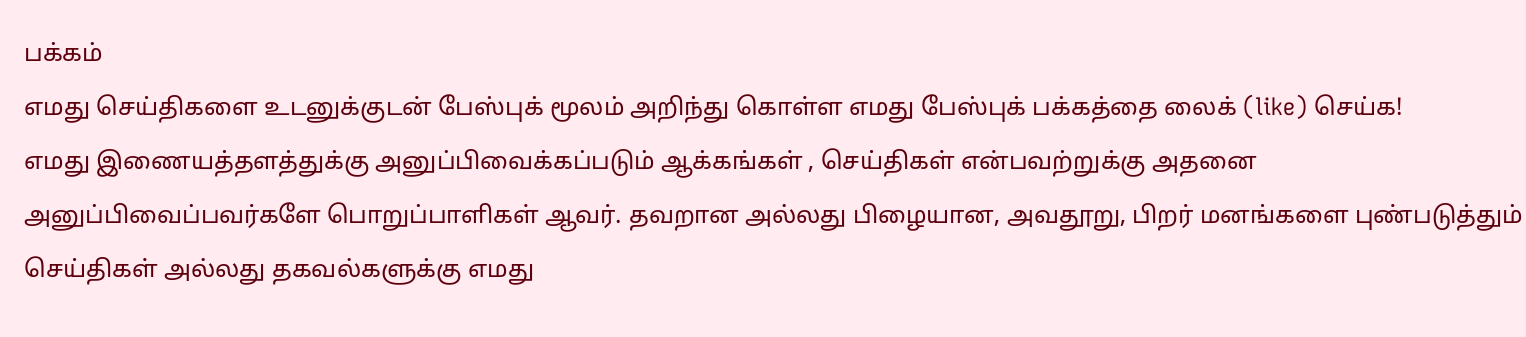பக்கம்
எமது செய்திகளை உடனுக்குடன் பேஸ்புக் மூலம் அறிந்து கொள்ள எமது பேஸ்புக் பக்கத்தை லைக் (like) செய்க!
எமது இணையத்தளத்துக்கு அனுப்பிவைக்கப்படும் ஆக்கங்கள் , செய்திகள் என்பவற்றுக்கு அதனை அனுப்பிவைப்பவர்களே பொறுப்பாளிகள் ஆவர். தவறான அல்லது பிழையான, அவதூறு, பிறர் மனங்களை புண்படுத்தும் செய்திகள் அல்லது தகவல்களுக்கு எமது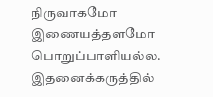நிருவாகமோ இணையத்தளமோ பொறுப்பாளியல்ல. இதனைக்கருத்தில்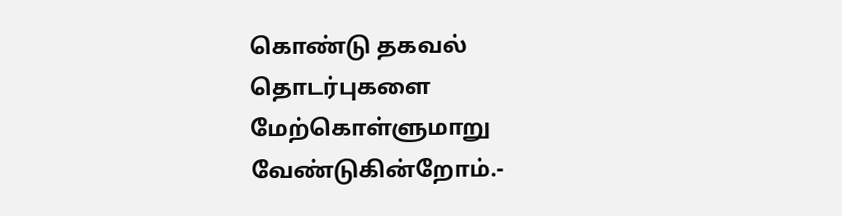கொண்டு தகவல் தொடர்புகளை மேற்கொள்ளுமாறு வேண்டுகின்றோம்.-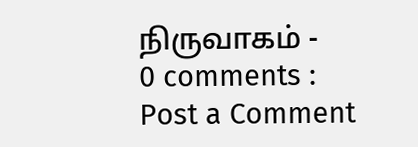நிருவாகம் -
0 comments :
Post a Comment